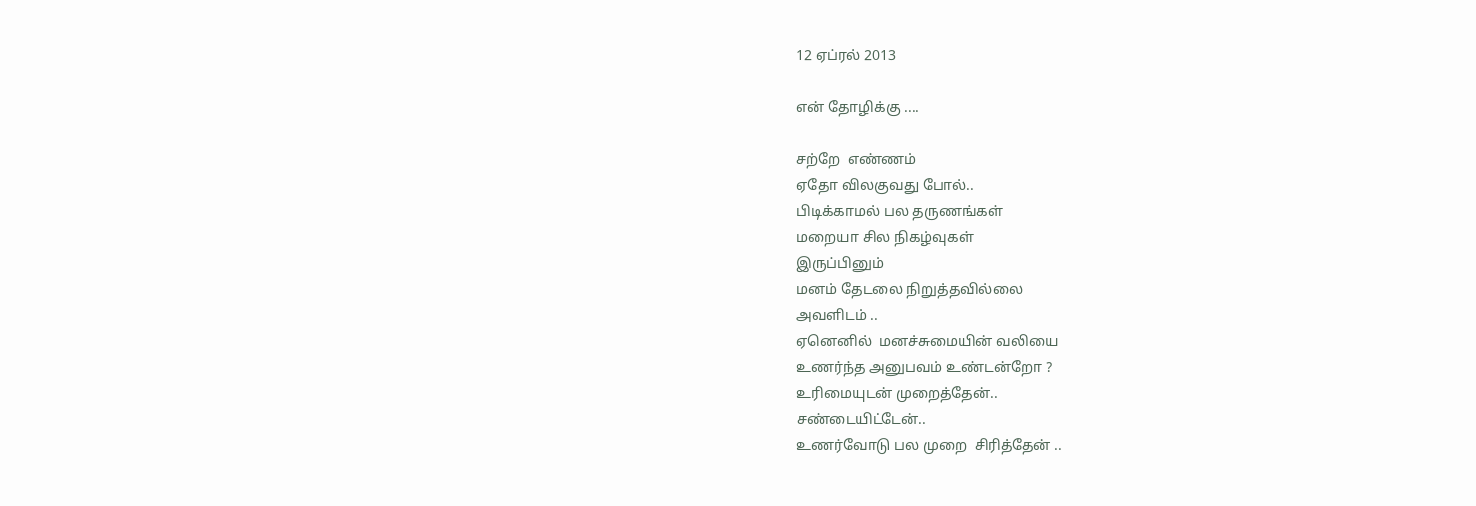12 ஏப்ரல் 2013

என் தோழிக்கு ....

சற்றே  எண்ணம்
ஏதோ விலகுவது போல்..
பிடிக்காமல் பல தருணங்கள்
மறையா சில நிகழ்வுகள்
இருப்பினும்
மனம் தேடலை நிறுத்தவில்லை
அவளிடம் ..
ஏனெனில்  மனச்சுமையின் வலியை
உணர்ந்த அனுபவம் உண்டன்றோ ?
உரிமையுடன் முறைத்தேன்..
சண்டையிட்டேன்..
உணர்வோடு பல முறை  சிரித்தேன் ..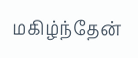மகிழ்ந்தேன்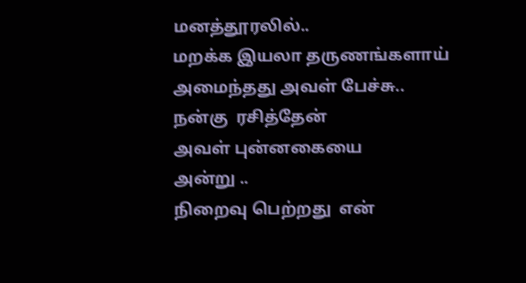மனத்தூரலில்..
மறக்க இயலா தருணங்களாய்
அமைந்தது அவள் பேச்சு..
நன்கு  ரசித்தேன்
அவள் புன்னகையை
அன்று ..
நிறைவு பெற்றது  என்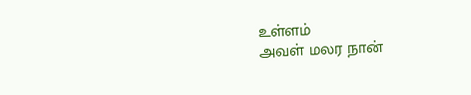உள்ளம்
அவள் மலர நான்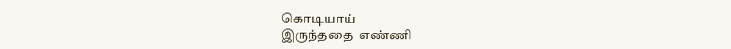கொடியாய்
இருந்ததை  எண்ணி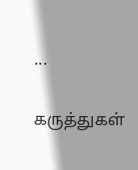...

கருத்துகள்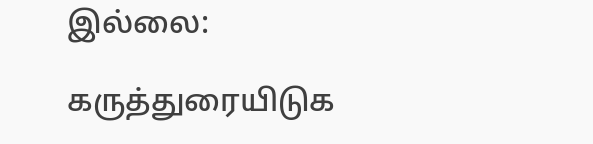இல்லை:

கருத்துரையிடுக